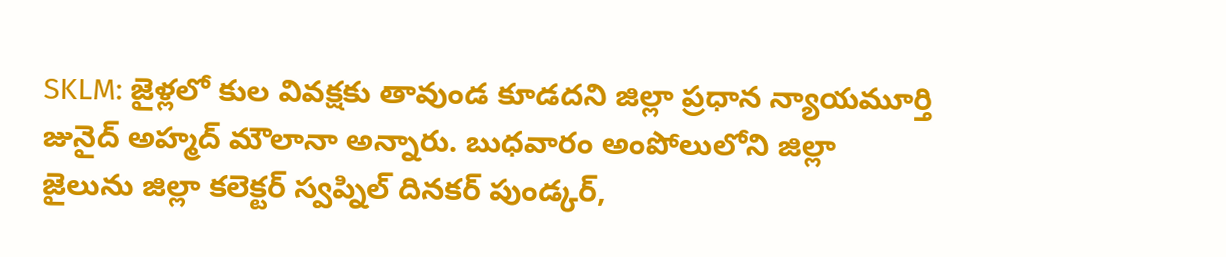SKLM: జైళ్లలో కుల వివక్షకు తావుండ కూడదని జిల్లా ప్రధాన న్యాయమూర్తి జునైద్ అహ్మద్ మౌలానా అన్నారు. బుధవారం అంపోలులోని జిల్లా జైలును జిల్లా కలెక్టర్ స్వప్నిల్ దినకర్ పుండ్కర్,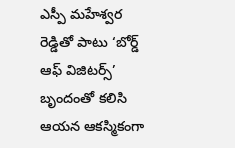ఎస్పీ మహేశ్వర రెడ్డితో పాటు ‘బోర్డ్ ఆఫ్ విజిటర్స్’ బృందంతో కలిసి ఆయన ఆకస్మికంగా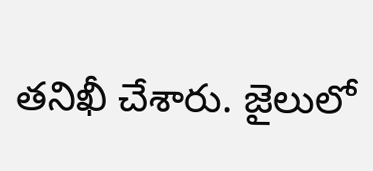తనిఖీ చేశారు. జైలులో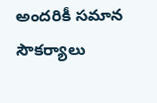అందరికీ సమాన సౌకర్యాలు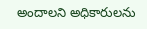అందాలని అధికారులను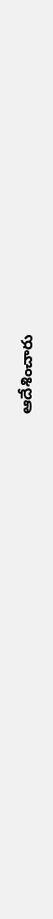ఆదేశించారు